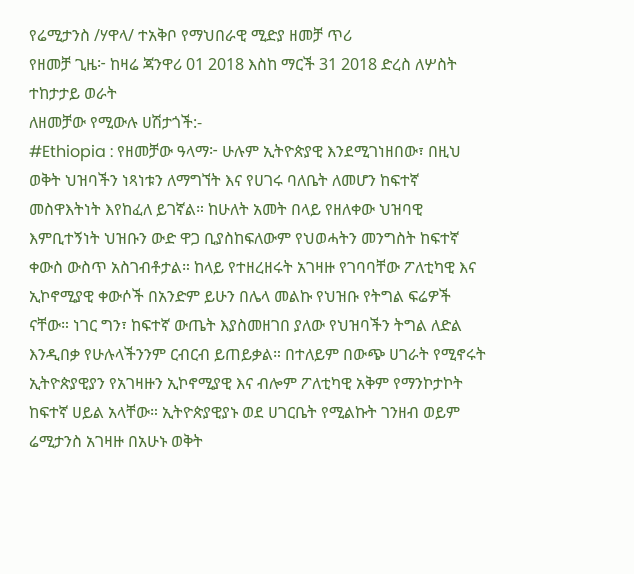የሬሚታንስ /ሃዋላ/ ተአቅቦ የማህበራዊ ሚድያ ዘመቻ ጥሪ
የዘመቻ ጊዜ፦ ከዛሬ ጃንዋሪ 01 2018 እስከ ማርች 31 2018 ድረስ ለሦስት ተከታታይ ወራት
ለዘመቻው የሚውሉ ሀሽታጎች:-
#Ethiopia : የዘመቻው ዓላማ፦ ሁሉም ኢትዮጵያዊ እንደሚገነዘበው፣ በዚህ ወቅት ህዝባችን ነጻነቱን ለማግኘት እና የሀገሩ ባለቤት ለመሆን ከፍተኛ መስዋእትነት እየከፈለ ይገኛል። ከሁለት አመት በላይ የዘለቀው ህዝባዊ እምቢተኝነት ህዝቡን ውድ ዋጋ ቢያስከፍለውም የህወሓትን መንግስት ከፍተኛ ቀውስ ውስጥ አስገብቶታል። ከላይ የተዘረዘሩት አገዛዙ የገባባቸው ፖለቲካዊ እና ኢኮኖሚያዊ ቀውሶች በአንድም ይሁን በሌላ መልኩ የህዝቡ የትግል ፍሬዎች ናቸው። ነገር ግን፣ ከፍተኛ ውጤት እያስመዘገበ ያለው የህዝባችን ትግል ለድል እንዲበቃ የሁሉላችንንም ርብርብ ይጠይቃል። በተለይም በውጭ ሀገራት የሚኖሩት ኢትዮጵያዊያን የአገዛዙን ኢኮኖሚያዊ እና ብሎም ፖለቲካዊ አቅም የማንኮታኮት ከፍተኛ ሀይል አላቸው። ኢትዮጵያዊያኑ ወደ ሀገርቤት የሚልኩት ገንዘብ ወይም ሬሚታንስ አገዛዙ በአሁኑ ወቅት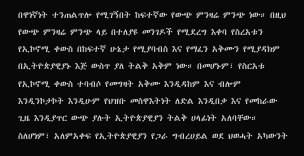በዋነኛነት ተንጠልጥሎ የሚገኝበት ከፍተኛው የውጭ ምንዛሬ ምንጭ ነው። በዚህ የውጭ ምንዛሬ ምንጭ ላይ በተለያዩ መንገዶች የሚደረግ እቀባ የስረአቱን የኢኮኖሚ ቀውስ በከፍተኛ ሁኔታ የሚያባብስ እና የማፈን አቅሙን የሚያዳክም በኢትዮጵያዊያኑ እጅ ውስጥ ያለ ትልቅ አቅም ነው። በመሆኑም፣ የስርአቱ የኢኮኖሚ ቀውስ ተባብሶ የመግዛት አቅሙ እንዲዳከም እና ብሎም እንዲንኮታኮት እንዲሁም የህዝቡ መስዋእትነት ለድል እንዲበቃ እና የመከራው ጊዜ እንዲያጥር ውጭ ያሉት ኢትዮጵያዊያን ትልቅ ሀላፊነት አለባቸው።
ስለሆነም፣ አለምአቀፍ የኢትዮጵያዊያን የጋራ ግብረሀይል ወደ ህወሓት አካውንት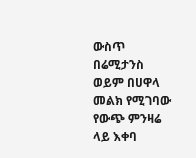ውስጥ በሬሚታንስ ወይም በሀዋላ መልክ የሚገባው የውጭ ምንዛሬ ላይ እቀባ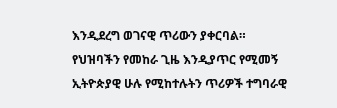እንዲደረግ ወገናዊ ጥሪውን ያቀርባል። የህዝባችን የመከራ ጊዜ እንዲያጥር የሚመኝ ኢትዮጵያዊ ሁሉ የሚከተሉትን ጥሪዎች ተግባራዊ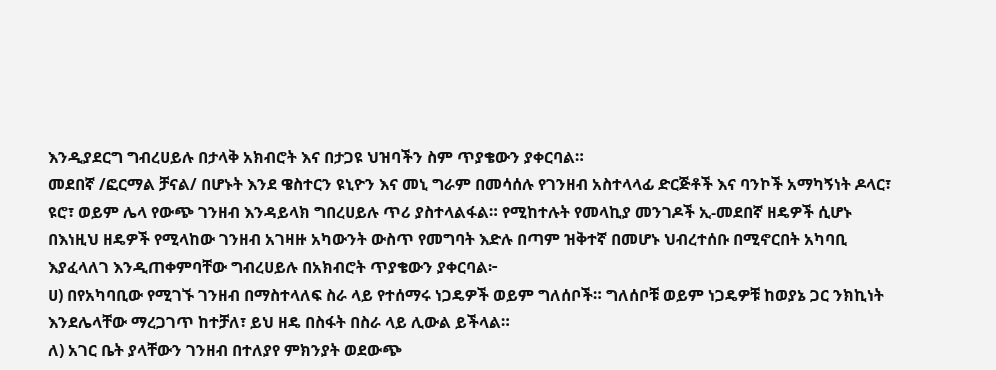እንዲያደርግ ግብረሀይሉ በታላቅ አክብሮት እና በታጋዩ ህዝባችን ስም ጥያቄውን ያቀርባል።
መደበኛ /ፎርማል ቻናል/ በሆኑት እንደ ዌስተርን ዩኒዮን እና መኒ ግራም በመሳሰሉ የገንዘብ አስተላላፊ ድርጅቶች እና ባንኮች አማካኝነት ዶላር፣ ዩሮ፣ ወይም ሌላ የውጭ ገንዘብ እንዳይላክ ግበረሀይሉ ጥሪ ያስተላልፋል። የሚከተሉት የመላኪያ መንገዶች ኢ-መደበኛ ዘዴዎች ሲሆኑ በእነዚህ ዘዴዎች የሚላከው ገንዘብ አገዛዙ አካውንት ውስጥ የመግባት እድሉ በጣም ዝቅተኛ በመሆኑ ህብረተሰቡ በሚኖርበት አካባቢ እያፈላለገ እንዲጠቀምባቸው ግብረሀይሉ በአክብሮት ጥያቄውን ያቀርባል፦
ሀ) በየአካባቢው የሚገኙ ገንዘብ በማስተላለፍ ስራ ላይ የተሰማሩ ነጋዴዎች ወይም ግለሰቦች። ግለሰቦቹ ወይም ነጋዴዎቹ ከወያኔ ጋር ንክኪነት እንደሌላቸው ማረጋገጥ ከተቻለ፣ ይህ ዘዴ በስፋት በስራ ላይ ሊውል ይችላል።
ለ) አገር ቤት ያላቸውን ገንዘብ በተለያየ ምክንያት ወደውጭ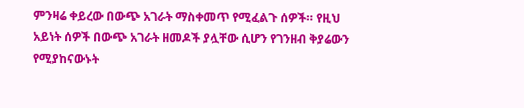ምንዛሬ ቀይረው በውጭ አገራት ማስቀመጥ የሚፈልጉ ሰዎች። የዚህ አይነት ሰዎች በውጭ አገራት ዘመዶች ያሏቸው ሲሆን የገንዘብ ቅያሬውን የሚያከናውኑት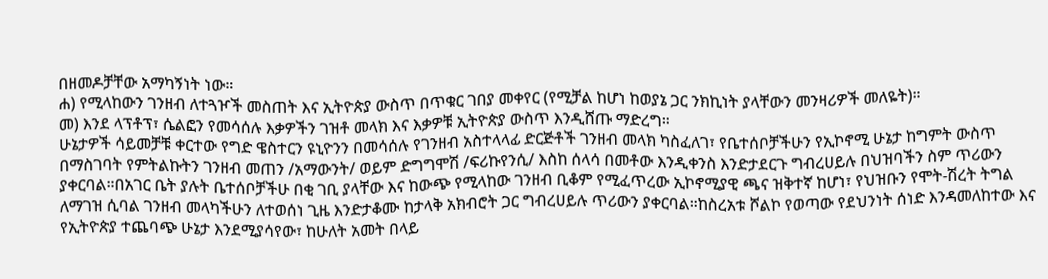በዘመዶቻቸው አማካኝነት ነው።
ሐ) የሚላከውን ገንዘብ ለተጓዦች መስጠት እና ኢትዮጵያ ውስጥ በጥቁር ገበያ መቀየር (የሚቻል ከሆነ ከወያኔ ጋር ንክኪነት ያላቸውን መንዛሪዎች መለዬት)።
መ) እንደ ላፕቶፕ፣ ሴልፎን የመሳሰሉ እቃዎችን ገዝቶ መላክ እና እቃዎቹ ኢትዮጵያ ውስጥ እንዲሸጡ ማድረግ።
ሁኔታዎች ሳይመቻቹ ቀርተው የግድ ዌስተርን ዩኒዮንን በመሳሰሉ የገንዘብ አስተላላፊ ድርጅቶች ገንዘብ መላክ ካስፈለገ፣ የቤተሰቦቻችሁን የኢኮኖሚ ሁኔታ ከግምት ውስጥ በማስገባት የምትልኩትን ገንዘብ መጠን /አማውንት/ ወይም ድግግሞሽ /ፍሪኩየንሲ/ እስከ ሰላሳ በመቶው እንዲቀንስ እንድታደርጉ ግብረሀይሉ በህዝባችን ስም ጥሪውን ያቀርባል።በአገር ቤት ያሉት ቤተሰቦቻችሁ በቂ ገቢ ያላቸው እና ከውጭ የሚላከው ገንዘብ ቢቆም የሚፈጥረው ኢኮኖሚያዊ ጫና ዝቅተኛ ከሆነ፣ የህዝቡን የሞት-ሽረት ትግል ለማገዝ ሲባል ገንዘብ መላካችሁን ለተወሰነ ጊዜ እንድታቆሙ ከታላቅ አክብሮት ጋር ግብረሀይሉ ጥሪውን ያቀርባል።ከስረአቱ ሾልኮ የወጣው የደህንነት ሰነድ እንዳመለከተው እና የኢትዮጵያ ተጨባጭ ሁኔታ እንደሚያሳየው፣ ከሁለት አመት በላይ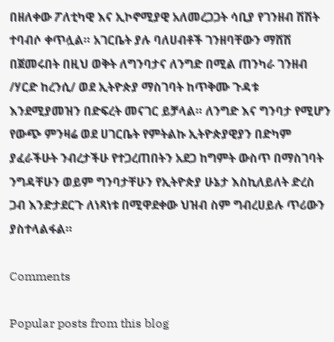በዘለቀው ፖለቲካዊ እና ኢኮኖሚያዊ አለመረጋጋት ሳቢያ የገንዘብ ሽሽት ተባብሶ ቀጥሏል። አገርቤት ያሉ ባለሀብቶች ገንዘባቸውን ማሸሽ በጀመሩበት በዚህ ወቅት ለግንባታና ለንግድ በሚል ጠንካራ ገንዘብ /ሃርድ ከረንሲ/ ወደ ኢትዮጵያ ማስገባት ከጥቅሙ ጉዳቱ እንደሚያመዝን በድፍረት መናገር ይቻላል። ለንግድ እና ግንባታ የሚሆን የውጭ ምንዛሬ ወደ ሀገርቤት የምትልኩ ኢትዮጵያዊያን በድካም ያፈራችሁት ንብረታችሁ የተጋረጠበትን አደጋ ከግምት ውስጥ በማስገባት ንግዳቸሁን ወይም ግንባታቸሁን የኢትዮጵያ ሁኔታ እስኪለይለት ድረስ ጋብ እንድታደርጉ ለነጻነቱ በሚዋደቀው ህዝብ ስም ግብረሀይሉ ጥሪውን ያስተላልፋል።

Comments

Popular posts from this blog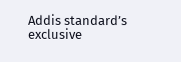Addis standard’s exclusive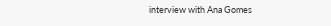interview with Ana Gomes